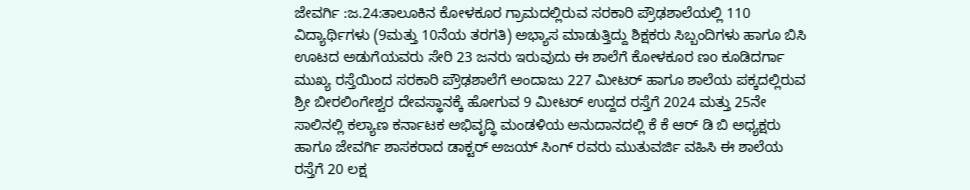ಜೇವರ್ಗಿ :ಜ.24:ತಾಲೂಕಿನ ಕೋಳಕೂರ ಗ್ರಾಮದಲ್ಲಿರುವ ಸರಕಾರಿ ಪ್ರೌಢಶಾಲೆಯಲ್ಲಿ 110 ವಿದ್ಯಾರ್ಥಿಗಳು (9ಮತ್ತು 10ನೆಯ ತರಗತಿ) ಅಭ್ಯಾಸ ಮಾಡುತ್ತಿದ್ದು ಶಿಕ್ಷಕರು ಸಿಬ್ಬಂದಿಗಳು ಹಾಗೂ ಬಿಸಿ ಊಟದ ಅಡುಗೆಯವರು ಸೇರಿ 23 ಜನರು ಇರುವುದು ಈ ಶಾಲೆಗೆ ಕೋಳಕೂರ ಣo ಕೂಡಿದರ್ಗಾ ಮುಖ್ಯ ರಸ್ತೆಯಿಂದ ಸರಕಾರಿ ಪ್ರೌಢಶಾಲೆಗೆ ಅಂದಾಜು 227 ಮೀಟರ್ ಹಾಗೂ ಶಾಲೆಯ ಪಕ್ಕದಲ್ಲಿರುವ ಶ್ರೀ ಬೀರಲಿಂಗೇಶ್ವರ ದೇವಸ್ಥಾನಕ್ಕೆ ಹೋಗುವ 9 ಮೀಟರ್ ಉದ್ದದ ರಸ್ತೆಗೆ 2024 ಮತ್ತು 25ನೇ ಸಾಲಿನಲ್ಲಿ ಕಲ್ಯಾಣ ಕರ್ನಾಟಕ ಅಭಿವೃದ್ಧಿ ಮಂಡಳಿಯ ಅನುದಾನದಲ್ಲಿ ಕೆ ಕೆ ಆರ್ ಡಿ ಬಿ ಅಧ್ಯಕ್ಷರು ಹಾಗೂ ಜೇವರ್ಗಿ ಶಾಸಕರಾದ ಡಾಕ್ಟರ್ ಅಜಯ್ ಸಿಂಗ್ ರವರು ಮುತುವರ್ಜಿ ವಹಿಸಿ ಈ ಶಾಲೆಯ ರಸ್ತೆಗೆ 20 ಲಕ್ಷ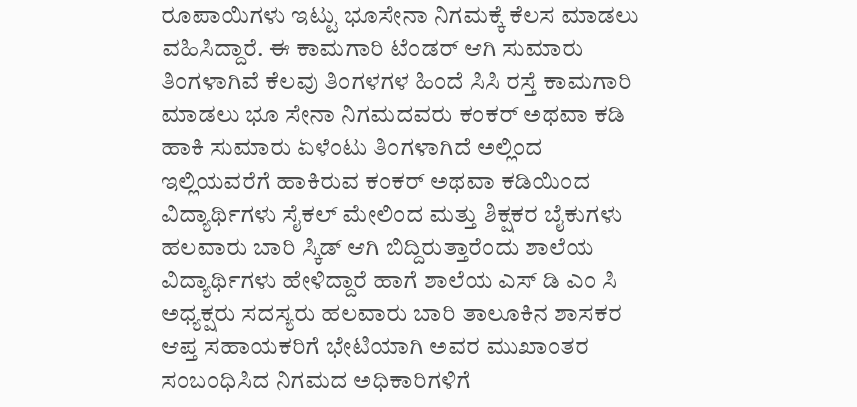ರೂಪಾಯಿಗಳು ಇಟ್ಟು ಭೂಸೇನಾ ನಿಗಮಕ್ಕೆ ಕೆಲಸ ಮಾಡಲು ವಹಿಸಿದ್ದಾರೆ. ಈ ಕಾಮಗಾರಿ ಟೆಂಡರ್ ಆಗಿ ಸುಮಾರು ತಿಂಗಳಾಗಿವೆ ಕೆಲವು ತಿಂಗಳಗಳ ಹಿಂದೆ ಸಿಸಿ ರಸ್ತೆ ಕಾಮಗಾರಿ ಮಾಡಲು ಭೂ ಸೇನಾ ನಿಗಮದವರು ಕಂಕರ್ ಅಥವಾ ಕಡಿ ಹಾಕಿ ಸುಮಾರು ಏಳೆಂಟು ತಿಂಗಳಾಗಿದೆ ಅಲ್ಲಿಂದ ಇಲ್ಲಿಯವರೆಗೆ ಹಾಕಿರುವ ಕಂಕರ್ ಅಥವಾ ಕಡಿಯಿಂದ ವಿದ್ಯಾರ್ಥಿಗಳು ಸೈಕಲ್ ಮೇಲಿಂದ ಮತ್ತು ಶಿಕ್ಷಕರ ಬೈಕುಗಳು ಹಲವಾರು ಬಾರಿ ಸ್ಕಿಡ್ ಆಗಿ ಬಿದ್ದಿರುತ್ತಾರೆಂದು ಶಾಲೆಯ ವಿದ್ಯಾರ್ಥಿಗಳು ಹೇಳಿದ್ದಾರೆ ಹಾಗೆ ಶಾಲೆಯ ಎಸ್ ಡಿ ಎಂ ಸಿ ಅಧ್ಯಕ್ಷರು ಸದಸ್ಯರು ಹಲವಾರು ಬಾರಿ ತಾಲೂಕಿನ ಶಾಸಕರ ಆಪ್ತ ಸಹಾಯಕರಿಗೆ ಭೇಟಿಯಾಗಿ ಅವರ ಮುಖಾಂತರ ಸಂಬಂಧಿಸಿದ ನಿಗಮದ ಅಧಿಕಾರಿಗಳಿಗೆ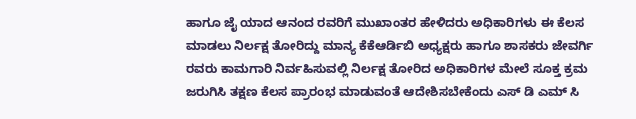ಹಾಗೂ ಜೈ ಯಾದ ಆನಂದ ರವರಿಗೆ ಮುಖಾಂತರ ಹೇಳಿದರು ಅಧಿಕಾರಿಗಳು ಈ ಕೆಲಸ ಮಾಡಲು ನಿರ್ಲಕ್ಷ ತೋರಿದ್ದು ಮಾನ್ಯ ಕೆಕೆಆರ್ಡಿಬಿ ಅಧ್ಯಕ್ಷರು ಹಾಗೂ ಶಾಸಕರು ಜೇವರ್ಗಿ ರವರು ಕಾಮಗಾರಿ ನಿರ್ವಹಿಸುವಲ್ಲಿ ನಿರ್ಲಕ್ಷ ತೋರಿದ ಅಧಿಕಾರಿಗಳ ಮೇಲೆ ಸೂಕ್ತ ಕ್ರಮ ಜರುಗಿಸಿ ತಕ್ಷಣ ಕೆಲಸ ಪ್ರಾರಂಭ ಮಾಡುವಂತೆ ಆದೇಶಿಸಬೇಕೆಂದು ಎಸ್ ಡಿ ಎಮ್ ಸಿ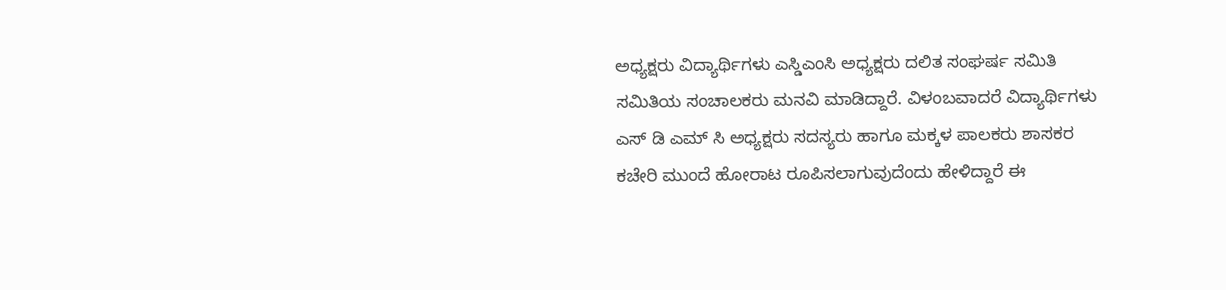ಅಧ್ಯಕ್ಷರು ವಿದ್ಯಾರ್ಥಿಗಳು ಎಸ್ಡಿಎಂಸಿ ಅಧ್ಯಕ್ಷರು ದಲಿತ ಸಂಘರ್ಷ ಸಮಿತಿ ಸಮಿತಿಯ ಸಂಚಾಲಕರು ಮನವಿ ಮಾಡಿದ್ದಾರೆ. ವಿಳಂಬವಾದರೆ ವಿದ್ಯಾರ್ಥಿಗಳು ಎಸ್ ಡಿ ಎಮ್ ಸಿ ಅಧ್ಯಕ್ಷರು ಸದಸ್ಯರು ಹಾಗೂ ಮಕ್ಕಳ ಪಾಲಕರು ಶಾಸಕರ ಕಚೇರಿ ಮುಂದೆ ಹೋರಾಟ ರೂಪಿಸಲಾಗುವುದೆಂದು ಹೇಳಿದ್ದಾರೆ ಈ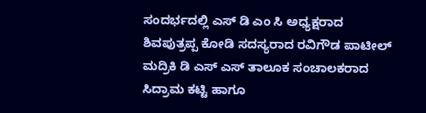ಸಂದರ್ಭದಲ್ಲಿ ಎಸ್ ಡಿ ಎಂ ಸಿ ಅಧ್ಯಕ್ಷರಾದ ಶಿವಪುತ್ರಪ್ಪ ಕೋಡಿ ಸದಸ್ಯರಾದ ರವಿಗೌಡ ಪಾಟೀಲ್ ಮದ್ರಿಕಿ ಡಿ ಎಸ್ ಎಸ್ ತಾಲೂಕ ಸಂಚಾಲಕರಾದ ಸಿದ್ರಾಮ ಕಟ್ಟಿ ಹಾಗೂ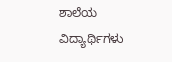ಶಾಲೆಯ ವಿದ್ಯಾರ್ಥಿಗಳು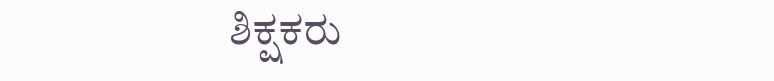ಶಿಕ್ಷಕರು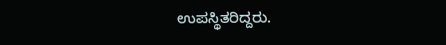ಉಪಸ್ಥಿತರಿದ್ದರು.